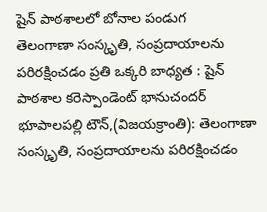షైన్ పాఠశాలలో బోనాల పండుగ
తెలంగాణా సంస్కృతి, సంప్రదాయాలను పరిరక్షించడం ప్రతి ఒక్కరి బాధ్యత : షైన్ పాఠశాల కరెస్పాండెంట్ భానుచందర్
భూపాలపల్లి టౌన్,(విజయక్రాంతి): తెలంగాణా సంస్కృతి, సంప్రదాయాలను పరిరక్షించడం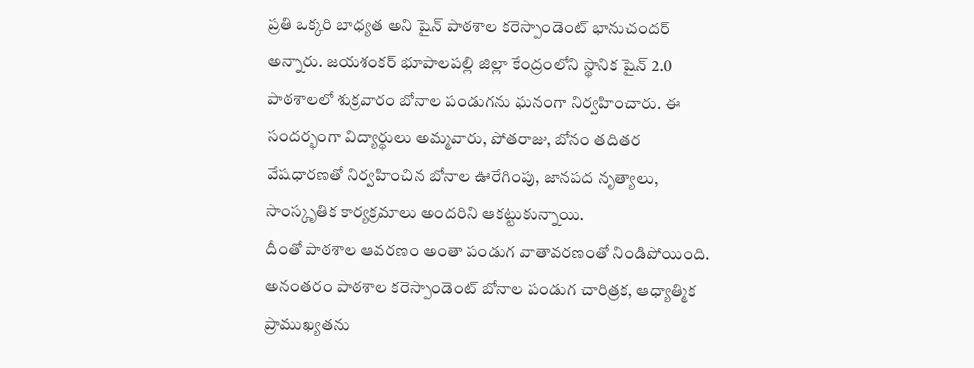ప్రతి ఒక్కరి బాధ్యత అని షైన్ పాఠశాల కరెస్పాండెంట్ భానుచందర్ అన్నారు. జయశంకర్ భూపాలపల్లి జిల్లా కేంద్రంలోని స్థానిక షైన్ 2.0 పాఠశాలలో శుక్రవారం బోనాల పండుగను ఘనంగా నిర్వహించారు. ఈ సందర్భంగా విద్యార్థులు అమ్మవారు, పోతరాజు, బోనం తదితర వేషధారణతో నిర్వహించిన బోనాల ఊరేగింపు, జానపద నృత్యాలు, సాంస్కృతిక కార్యక్రమాలు అందరిని ఆకట్టుకున్నాయి.
దీంతో పాఠశాల ఆవరణం అంతా పండుగ వాతావరణంతో నిండిపోయింది. అనంతరం పాఠశాల కరెస్పాండెంట్ బోనాల పండుగ చారిత్రక, ఆధ్యాత్మిక ప్రాముఖ్యతను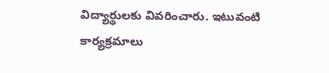విద్యార్థులకు వివరించారు. ఇటువంటి కార్యక్రమాలు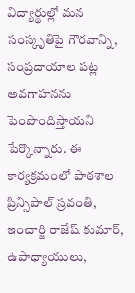విద్యార్థుల్లో మన సంస్కృతిపై గౌరవాన్ని, సంప్రదాయాల పట్ల అవగాహనను పెంపొందిస్తాయని పేర్కొన్నారు. ఈ కార్యక్రమంలో పాఠశాల ప్రిన్సిపాల్ స్రవంతి, ఇంచార్జి రాజేష్ కుమార్, ఉపాధ్యాయులు,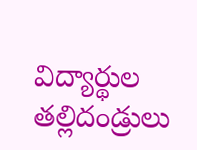విద్యార్థుల తల్లిదండ్రులు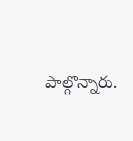పాల్గొన్నారు.